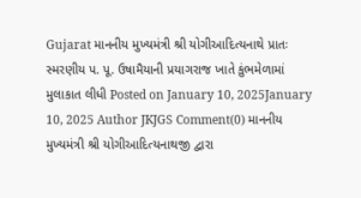Gujarat માનનીય મુખ્યમંત્રી શ્રી યોગીઆદિત્યનાથે પ્રાતઃ સ્મરણીય પ. પૂ. ઉષામૈયાની પ્રયાગરાજ ખાતે કુંભમેળામાં મુલાકાત લીધી Posted on January 10, 2025January 10, 2025 Author JKJGS Comment(0) માનનીય મુખ્યમંત્રી શ્રી યોગીઆદિત્યનાથજી દ્વારા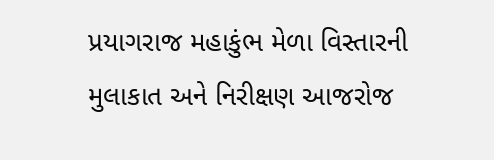પ્રયાગરાજ મહાકુંભ મેળા વિસ્તારની મુલાકાત અને નિરીક્ષણ આજરોજ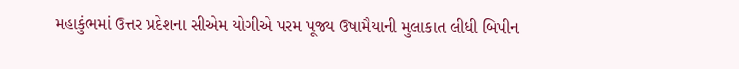મહાકુંભમાં ઉત્તર પ્રદેશના સીએમ યોગીએ પરમ પૂજ્ય ઉષામૈયાની મુલાકાત લીધી બિપીન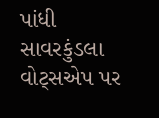પાંધી સાવરકુંડલા વોટ્સએપ પર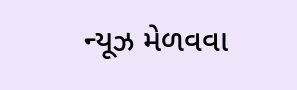ન્યૂઝ મેળવવા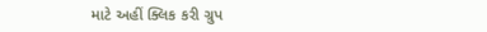માટે અહીં ક્લિક કરી ગ્રુપ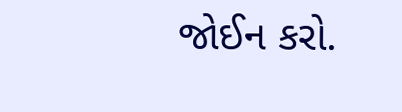જોઈન કરો.